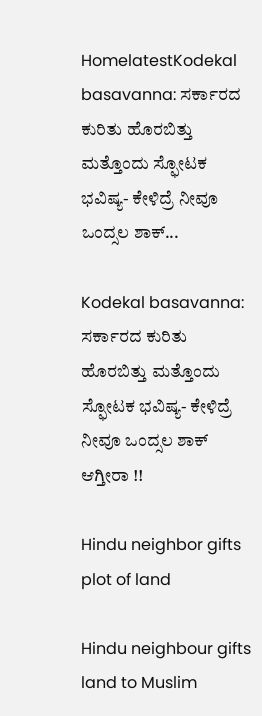HomelatestKodekal basavanna: ಸರ್ಕಾರದ ಕುರಿತು ಹೊರಬಿತ್ತು ಮತ್ತೊಂದು ಸ್ಫೋಟಕ ಭವಿಷ್ಯ- ಕೇಳಿದ್ರೆ ನೀವೂ ಒಂದ್ಸಲ ಶಾಕ್...

Kodekal basavanna: ಸರ್ಕಾರದ ಕುರಿತು ಹೊರಬಿತ್ತು ಮತ್ತೊಂದು ಸ್ಫೋಟಕ ಭವಿಷ್ಯ- ಕೇಳಿದ್ರೆ ನೀವೂ ಒಂದ್ಸಲ ಶಾಕ್ ಆಗ್ತೀರಾ !!

Hindu neighbor gifts plot of land

Hindu neighbour gifts land to Muslim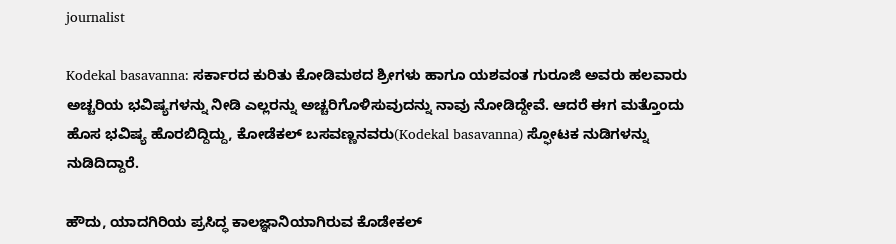journalist

Kodekal basavanna: ಸರ್ಕಾರದ ಕುರಿತು ಕೋಡಿಮಠದ ಶ್ರೀಗಳು ಹಾಗೂ ಯಶವಂತ ಗುರೂಜಿ ಅವರು ಹಲವಾರು ಅಚ್ಚರಿಯ ಭವಿಷ್ಯಗಳನ್ನು ನೀಡಿ ಎಲ್ಲರನ್ನು ಅಚ್ಚರಿಗೊಳಿಸುವುದನ್ನು ನಾವು ನೋಡಿದ್ದೇವೆ. ಆದರೆ ಈಗ ಮತ್ತೊಂದು ಹೊಸ ಭವಿಷ್ಯ ಹೊರಬಿದ್ದಿದ್ದು, ಕೋಡೆಕಲ್ ಬಸವಣ್ಣನವರು(Kodekal basavanna) ಸ್ಫೋಟಕ ನುಡಿಗಳನ್ನು ನುಡಿದಿದ್ದಾರೆ.

ಹೌದು, ಯಾದಗಿರಿಯ ಪ್ರಸಿದ್ಧ ಕಾಲಜ್ಞಾನಿಯಾಗಿರುವ ಕೊಡೇಕಲ್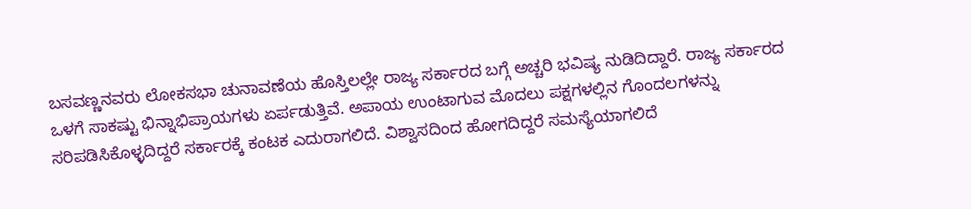ಬಸವಣ್ಣನವರು ಲೋಕಸಭಾ ಚುನಾವಣೆಯ ಹೊಸ್ತಿಲಲ್ಲೇ ರಾಜ್ಯ ಸರ್ಕಾರದ ಬಗ್ಗೆ ಅಚ್ಚರಿ ಭವಿಷ್ಯ ನುಡಿದಿದ್ದಾರೆ. ರಾಜ್ಯ ಸರ್ಕಾರದ ಒಳಗೆ ಸಾಕಷ್ಟು ಭಿನ್ನಾಭಿಪ್ರಾಯಗಳು ಏರ್ಪಡುತ್ತಿವೆ. ಅಪಾಯ ಉಂಟಾಗುವ ಮೊದಲು ಪಕ್ಷಗಳಲ್ಲಿನ ಗೊಂದಲಗಳನ್ನು ಸರಿಪಡಿಸಿಕೊಳ್ಳದಿದ್ದರೆ ಸರ್ಕಾರಕ್ಕೆ ಕಂಟಕ ಎದುರಾಗಲಿದೆ. ವಿಶ್ವಾಸದಿಂದ ಹೋಗದಿದ್ದರೆ ಸಮಸ್ಯೆಯಾಗಲಿದೆ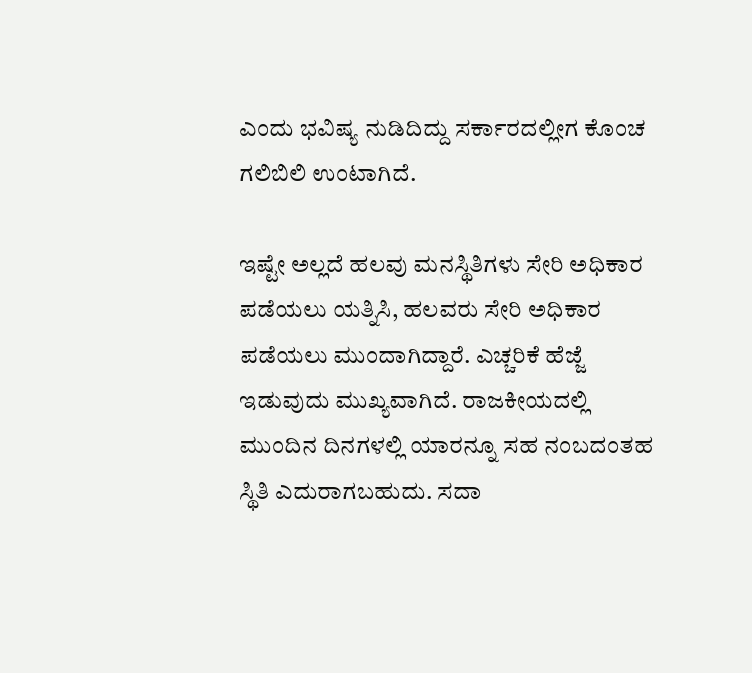ಎಂದು ಭವಿಷ್ಯ ನುಡಿದಿದ್ದು ಸರ್ಕಾರದಲ್ಲೀಗ ಕೊಂಚ ಗಲಿಬಿಲಿ ಉಂಟಾಗಿದೆ.

ಇಷ್ಟೇ ಅಲ್ಲದೆ ಹಲವು ಮನಸ್ಥಿತಿಗಳು ಸೇರಿ ಅಧಿಕಾರ ಪಡೆಯಲು ಯತ್ನಿಸಿ, ಹಲವರು ಸೇರಿ ಅಧಿಕಾರ ಪಡೆಯಲು ಮುಂದಾಗಿದ್ದಾರೆ. ಎಚ್ಚರಿಕೆ ಹೆಜ್ಜೆ ಇಡುವುದು ಮುಖ್ಯವಾಗಿದೆ. ರಾಜಕೀಯದಲ್ಲಿ ಮುಂದಿನ ದಿನಗಳಲ್ಲಿ ಯಾರನ್ನೂ ಸಹ ನಂಬದಂತಹ ಸ್ಥಿತಿ ಎದುರಾಗಬಹುದು. ಸದಾ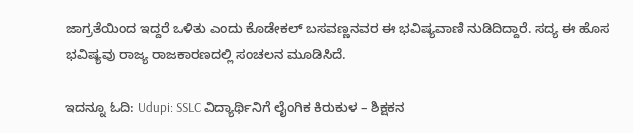ಜಾಗ್ರತೆಯಿಂದ ಇದ್ದರೆ ಒಳಿತು ಎಂದು ಕೊಡೇಕಲ್ ಬಸವಣ್ಣನವರ ಈ ಭವಿಷ್ಯವಾಣಿ ನುಡಿದಿದ್ದಾರೆ. ಸದ್ಯ ಈ ಹೊಸ ಭವಿಷ್ಯವು ರಾಜ್ಯ ರಾಜಕಾರಣದಲ್ಲಿ ಸಂಚಲನ ಮೂಡಿಸಿದೆ.

ಇದನ್ನೂ ಓದಿ: Udupi: SSLC ವಿದ್ಯಾರ್ಥಿನಿಗೆ ಲೈಂಗಿಕ ಕಿರುಕುಳ – ಶಿಕ್ಷಕನ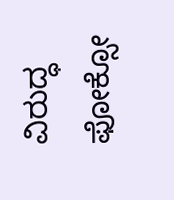ವಿರುದ್ಧ ಫೋಕ್ಸೋ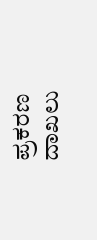ಪ್ರಕರಣ ದಾಖಲು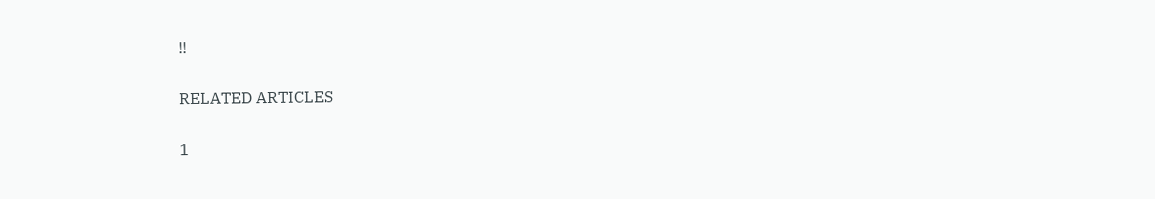!!

RELATED ARTICLES

1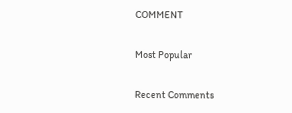COMMENT

Most Popular

Recent Comments